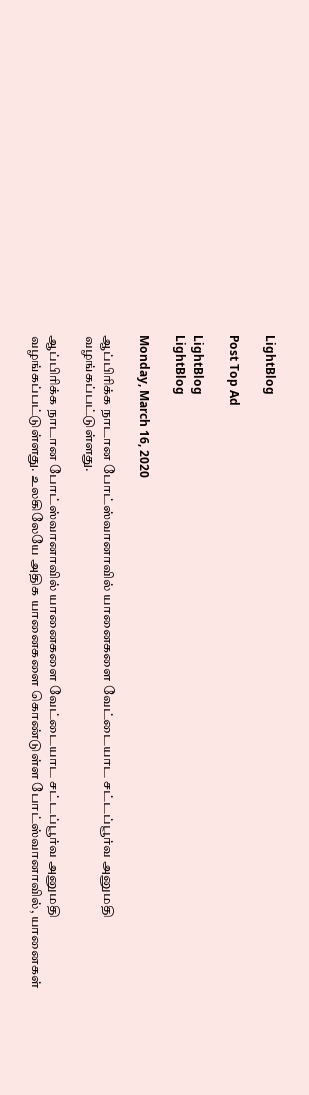LightBlog

Post Top Ad

LightBlog
LightBlog

Monday, March 16, 2020

ஆப்பிரிக்க நாடான போட்ஸ்வானாவில் யானைகளை வேட்டையாட சட்டப்பூர்வ அனுமதி வழங்கப்பட்டுள்ளது.

ஆப்பிரிக்க நாடான போட்ஸ்வானாவில் யானைகளை வேட்டையாட சட்டப்பூர்வ அனுமதி வழங்கப்பட்டுள்ளது. உலகிலேயே அதிக யானைகளை கொண்டுள்ள போட்ஸ்வானாவில், யானைகள்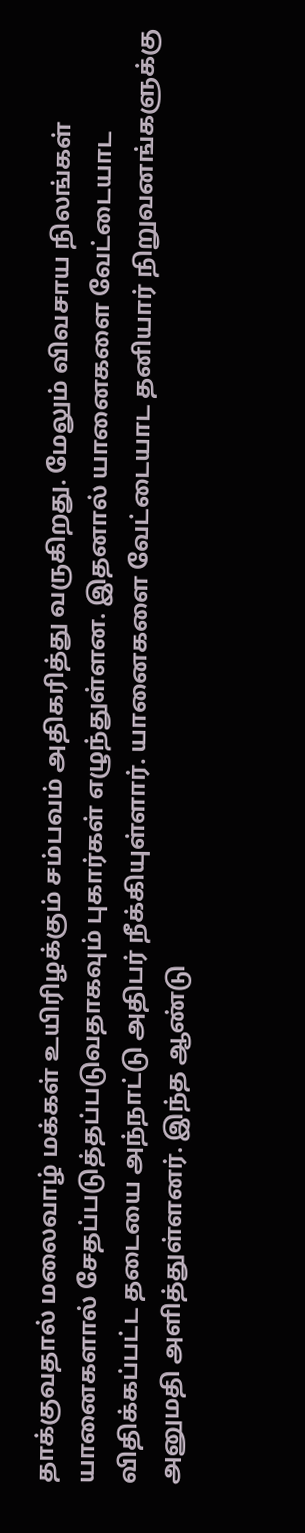தாக்குவதால் மலைவாழ் மக்கள் உயிரிழக்கும் சம்பவம் அதிகரித்து வருகிறது. மேலும் விவசாய நிலங்கள் யானைகளால் சேதப்படுத்தப்படுவதாகவும் புகார்கள் எழுந்துள்ளன. இதனால் யானைகளை வேட்டையாட விதிக்கப்பட்ட தடையை அந்நாட்டு அதிபர் நீக்கியுள்ளார். யானைகளை வேட்டையாட தனியார் நிறுவனங்களுக்கு அனுமதி அளித்துள்ளனர். இந்த ஆண்டு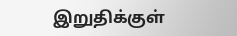இறுதிக்குள்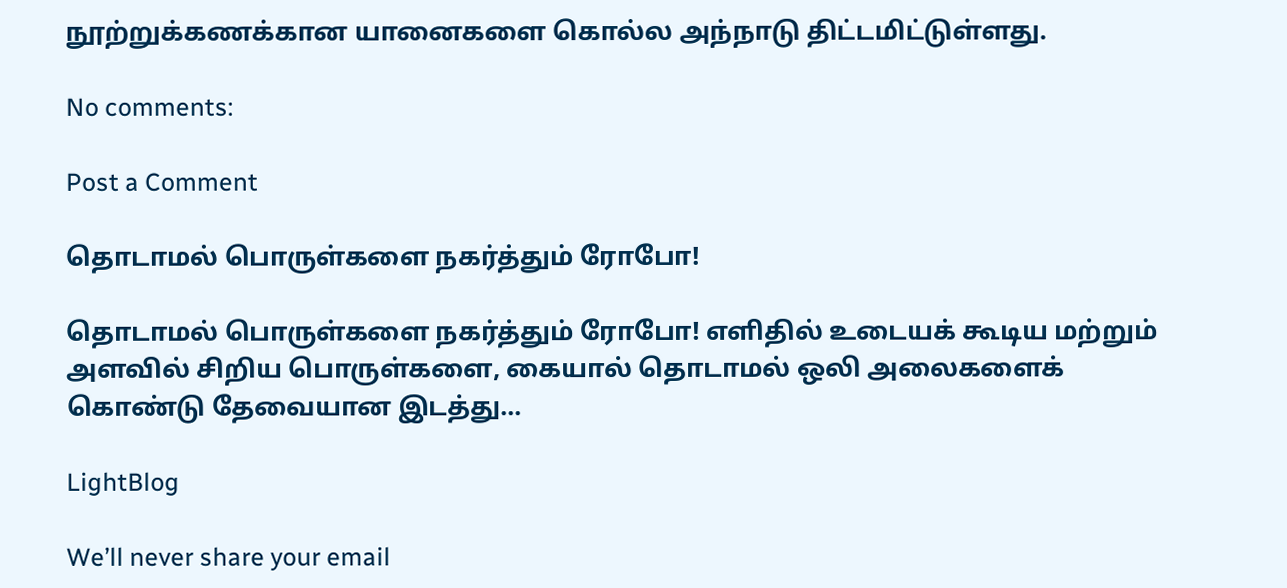நூற்றுக்கணக்கான யானைகளை கொல்ல அந்நாடு திட்டமிட்டுள்ளது.

No comments:

Post a Comment

தொடாமல் பொருள்களை நகர்த்தும் ரோபோ!

தொடாமல் பொருள்களை நகர்த்தும் ரோபோ! எளிதில் உடையக் கூடிய மற்றும் அளவில் சிறிய பொருள்களை, கையால் தொடாமல் ஒலி அலைகளைக் கொண்டு தேவையான இடத்து...

LightBlog

We’ll never share your email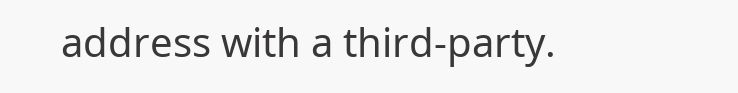address with a third-party.